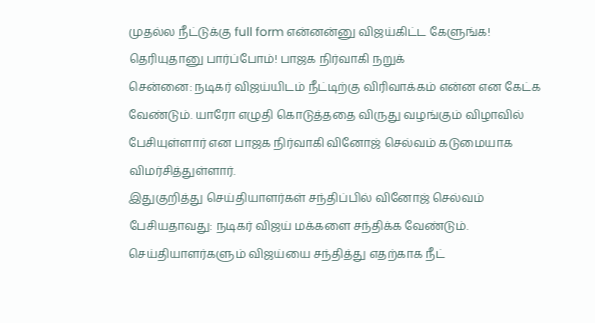முதல்ல நீட்டுக்கு full form என்னன்னு விஜய்கிட்ட கேளுங்க! தெரியுதானு பார்ப்போம்! பாஜக நிர்வாகி நறுக்
சென்னை: நடிகர் விஜய்யிடம் நீட்டிற்கு விரிவாக்கம் என்ன என கேட்க வேண்டும். யாரோ எழுதி கொடுத்ததை விருது வழங்கும் விழாவில் பேசியுள்ளார் என பாஜக நிர்வாகி வினோஜ் செல்வம் கடுமையாக விமர்சித்துள்ளார்.
இதுகுறித்து செய்தியாளர்கள் சந்திப்பில் வினோஜ் செல்வம் பேசியதாவது: நடிகர் விஜய் மக்களை சந்திக்க வேண்டும். செய்தியாளர்களும் விஜய்யை சந்தித்து எதற்காக நீட்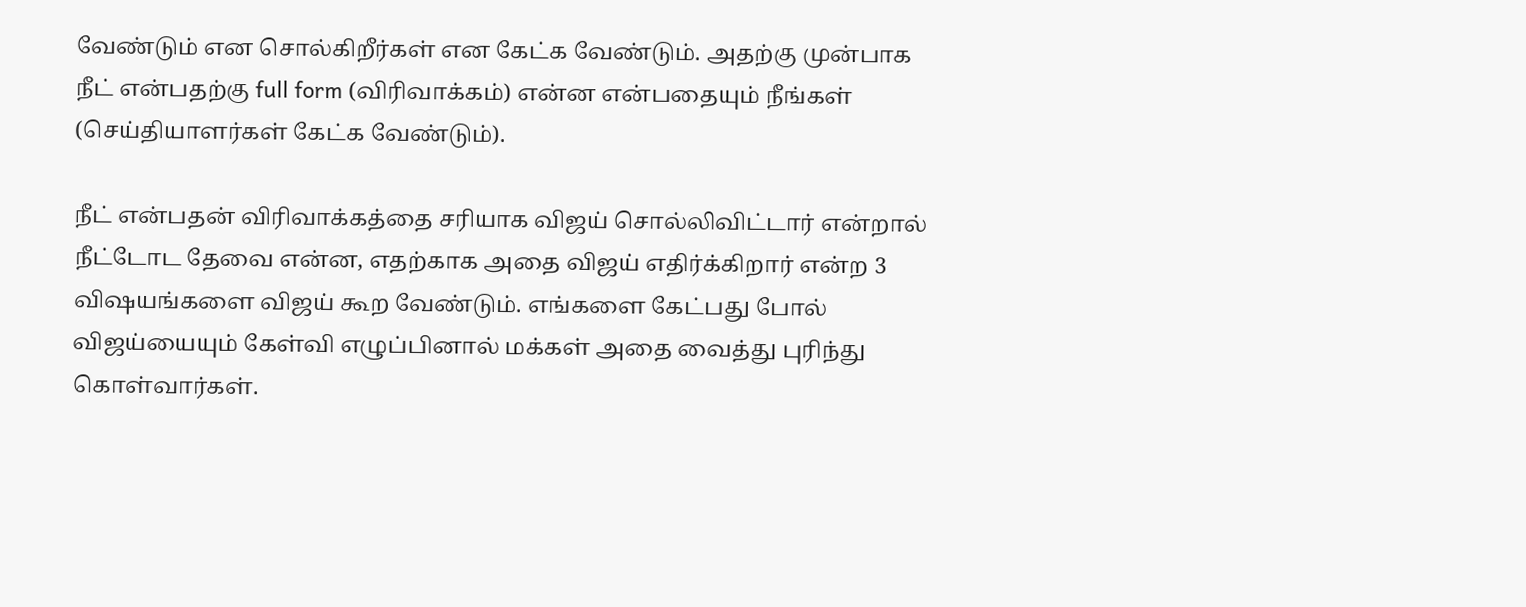வேண்டும் என சொல்கிறீர்கள் என கேட்க வேண்டும். அதற்கு முன்பாக நீட் என்பதற்கு full form (விரிவாக்கம்) என்ன என்பதையும் நீங்கள் (செய்தியாளர்கள் கேட்க வேண்டும்).

நீட் என்பதன் விரிவாக்கத்தை சரியாக விஜய் சொல்லிவிட்டார் என்றால் நீட்டோட தேவை என்ன, எதற்காக அதை விஜய் எதிர்க்கிறார் என்ற 3 விஷயங்களை விஜய் கூற வேண்டும். எங்களை கேட்பது போல் விஜய்யையும் கேள்வி எழுப்பினால் மக்கள் அதை வைத்து புரிந்து கொள்வார்கள்.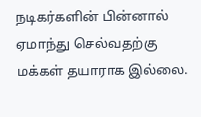நடிகர்களின் பின்னால் ஏமாந்து செல்வதற்கு மக்கள் தயாராக இல்லை.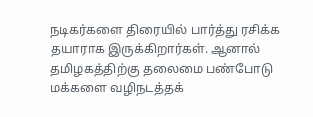நடிகர்களை திரையில் பார்த்து ரசிக்க தயாராக இருக்கிறார்கள். ஆனால் தமிழகத்திற்கு தலைமை பண்போடு மக்களை வழிநடத்தக்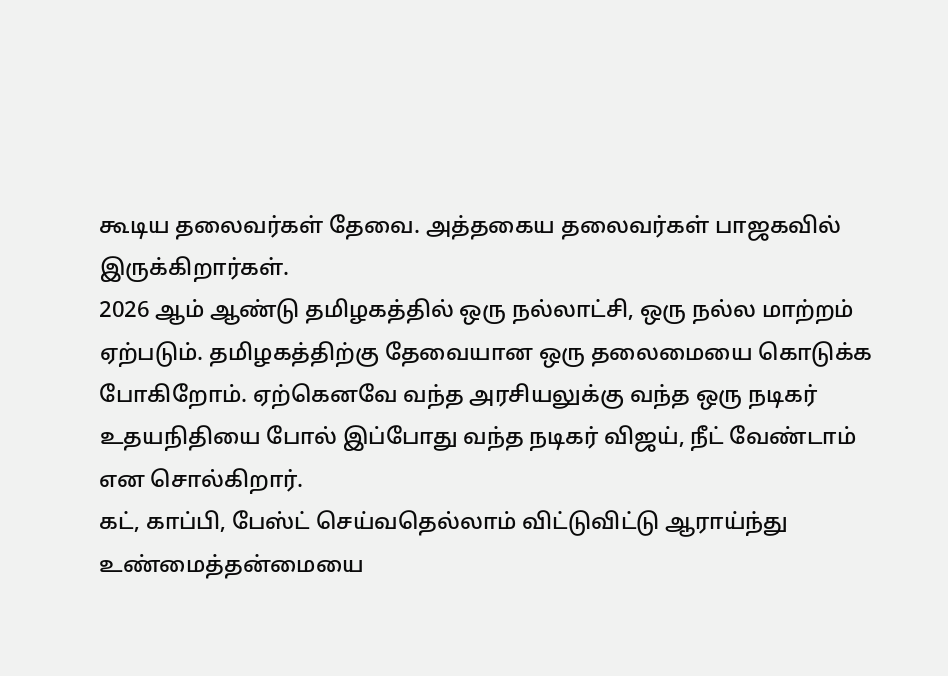கூடிய தலைவர்கள் தேவை. அத்தகைய தலைவர்கள் பாஜகவில் இருக்கிறார்கள்.
2026 ஆம் ஆண்டு தமிழகத்தில் ஒரு நல்லாட்சி, ஒரு நல்ல மாற்றம் ஏற்படும். தமிழகத்திற்கு தேவையான ஒரு தலைமையை கொடுக்க போகிறோம். ஏற்கெனவே வந்த அரசியலுக்கு வந்த ஒரு நடிகர் உதயநிதியை போல் இப்போது வந்த நடிகர் விஜய், நீட் வேண்டாம் என சொல்கிறார்.
கட், காப்பி, பேஸ்ட் செய்வதெல்லாம் விட்டுவிட்டு ஆராய்ந்து உண்மைத்தன்மையை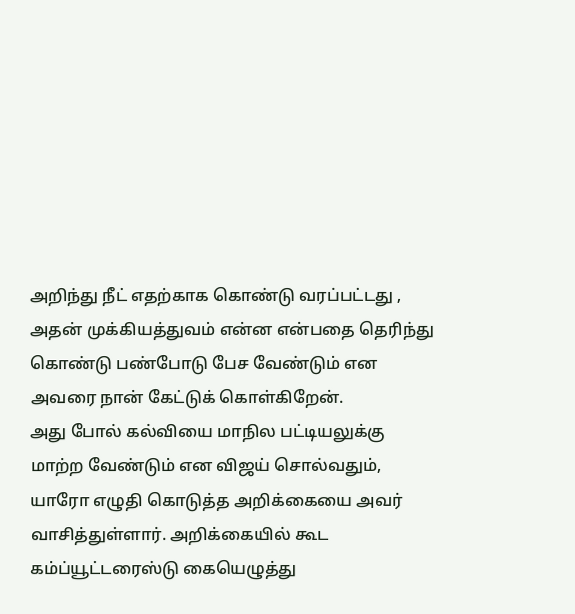அறிந்து நீட் எதற்காக கொண்டு வரப்பட்டது , அதன் முக்கியத்துவம் என்ன என்பதை தெரிந்து கொண்டு பண்போடு பேச வேண்டும் என அவரை நான் கேட்டுக் கொள்கிறேன்.
அது போல் கல்வியை மாநில பட்டியலுக்கு மாற்ற வேண்டும் என விஜய் சொல்வதும், யாரோ எழுதி கொடுத்த அறிக்கையை அவர் வாசித்துள்ளார். அறிக்கையில் கூட கம்ப்யூட்டரைஸ்டு கையெழுத்து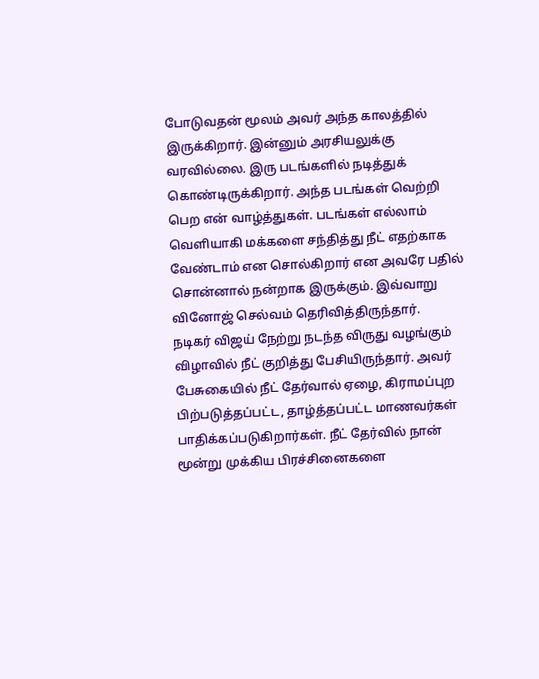போடுவதன் மூலம் அவர் அந்த காலத்தில் இருக்கிறார். இன்னும் அரசியலுக்கு வரவில்லை. இரு படங்களில் நடித்துக் கொண்டிருக்கிறார். அந்த படங்கள் வெற்றி பெற என் வாழ்த்துகள். படங்கள் எல்லாம் வெளியாகி மக்களை சந்தித்து நீட் எதற்காக வேண்டாம் என சொல்கிறார் என அவரே பதில் சொன்னால் நன்றாக இருக்கும். இவ்வாறு வினோஜ் செல்வம் தெரிவித்திருந்தார்.
நடிகர் விஜய் நேற்று நடந்த விருது வழங்கும் விழாவில் நீட் குறித்து பேசியிருந்தார். அவர் பேசுகையில் நீட் தேர்வால் ஏழை, கிராமப்புற பிற்படுத்தப்பட்ட, தாழ்த்தப்பட்ட மாணவர்கள் பாதிக்கப்படுகிறார்கள். நீட் தேர்வில் நான் மூன்று முக்கிய பிரச்சினைகளை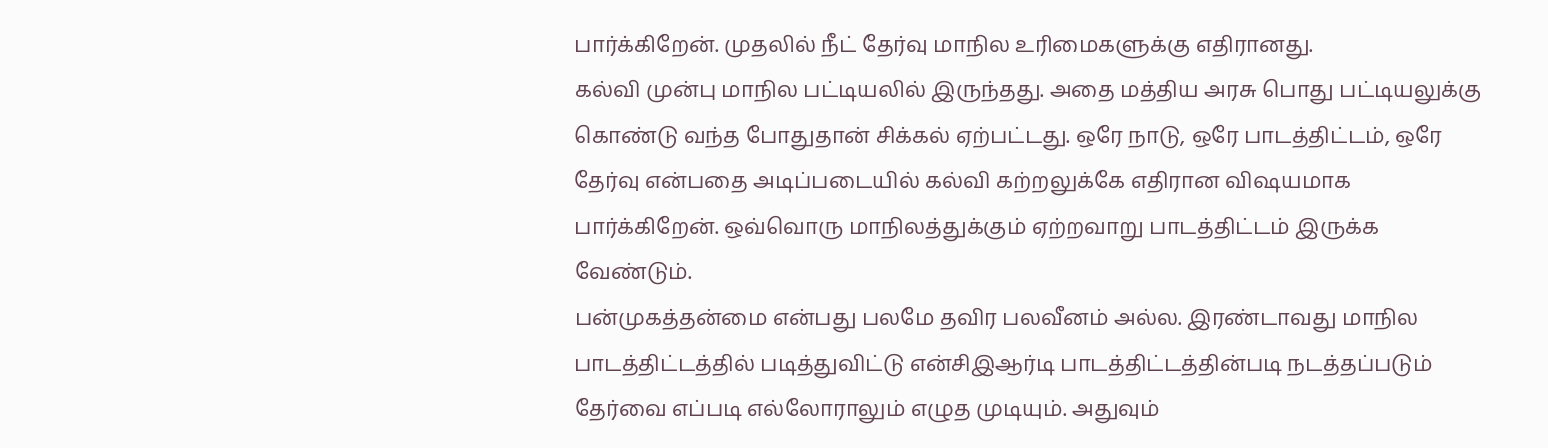பார்க்கிறேன். முதலில் நீட் தேர்வு மாநில உரிமைகளுக்கு எதிரானது.
கல்வி முன்பு மாநில பட்டியலில் இருந்தது. அதை மத்திய அரசு பொது பட்டியலுக்கு கொண்டு வந்த போதுதான் சிக்கல் ஏற்பட்டது. ஒரே நாடு, ஒரே பாடத்திட்டம், ஒரே தேர்வு என்பதை அடிப்படையில் கல்வி கற்றலுக்கே எதிரான விஷயமாக பார்க்கிறேன். ஒவ்வொரு மாநிலத்துக்கும் ஏற்றவாறு பாடத்திட்டம் இருக்க வேண்டும்.
பன்முகத்தன்மை என்பது பலமே தவிர பலவீனம் அல்ல. இரண்டாவது மாநில பாடத்திட்டத்தில் படித்துவிட்டு என்சிஇஆர்டி பாடத்திட்டத்தின்படி நடத்தப்படும் தேர்வை எப்படி எல்லோராலும் எழுத முடியும். அதுவும்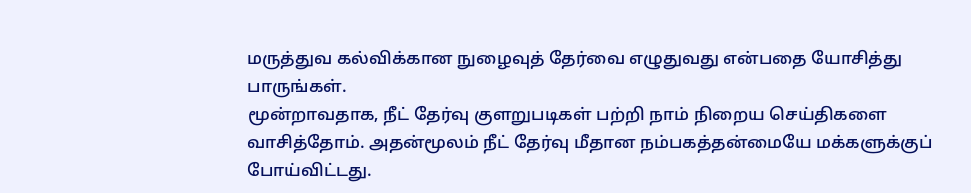மருத்துவ கல்விக்கான நுழைவுத் தேர்வை எழுதுவது என்பதை யோசித்து பாருங்கள்.
மூன்றாவதாக, நீட் தேர்வு குளறுபடிகள் பற்றி நாம் நிறைய செய்திகளை வாசித்தோம். அதன்மூலம் நீட் தேர்வு மீதான நம்பகத்தன்மையே மக்களுக்குப் போய்விட்டது.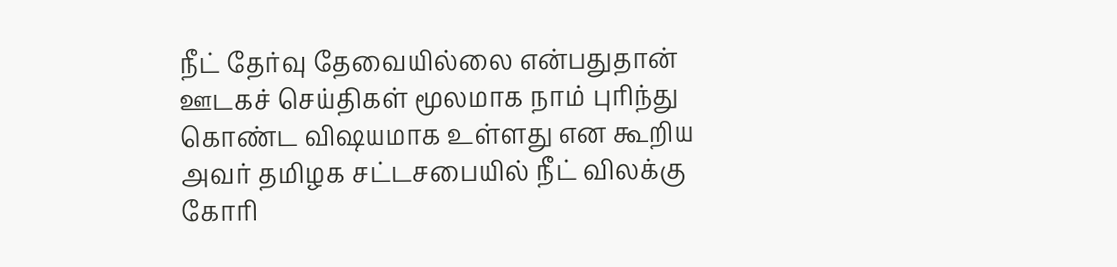நீட் தேர்வு தேவையில்லை என்பதுதான் ஊடகச் செய்திகள் மூலமாக நாம் புரிந்து கொண்ட விஷயமாக உள்ளது என கூறிய அவர் தமிழக சட்டசபையில் நீட் விலக்கு கோரி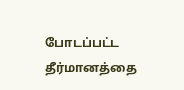போடப்பட்ட தீர்மானத்தை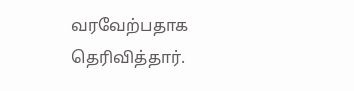வரவேற்பதாக தெரிவித்தார்.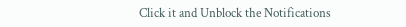Click it and Unblock the Notifications